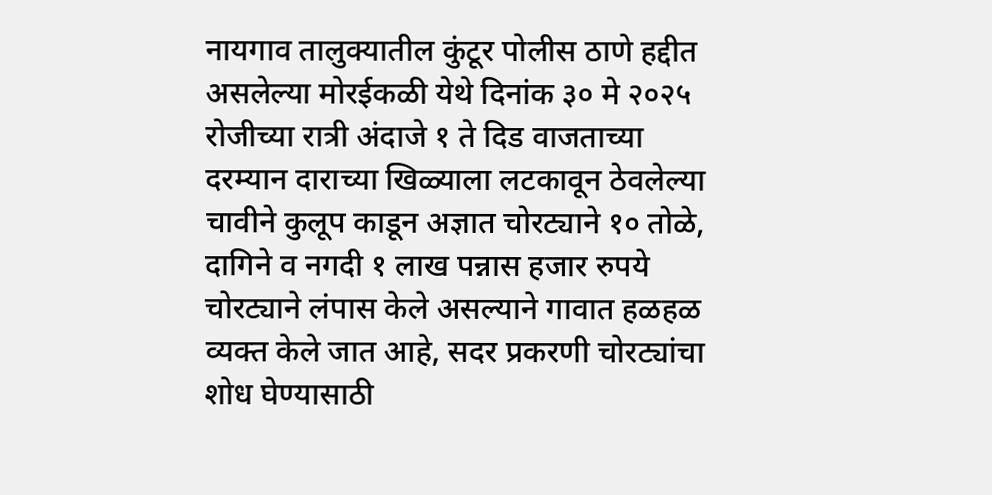नायगाव तालुक्यातील कुंटूर पोलीस ठाणे हद्दीत असलेल्या मोरईकळी येथे दिनांक ३० मे २०२५ रोजीच्या रात्री अंदाजे १ ते दिड वाजताच्या दरम्यान दाराच्या खिळ्याला लटकावून ठेवलेल्या चावीने कुलूप काडून अज्ञात चोरट्याने १० तोळे, दागिने व नगदी १ लाख पन्नास हजार रुपये चोरट्याने लंपास केले असल्याने गावात हळहळ व्यक्त केले जात आहे, सदर प्रकरणी चोरट्यांचा शोध घेण्यासाठी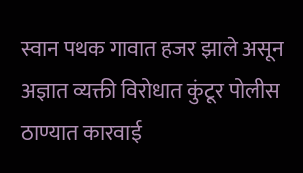स्वान पथक गावात हजर झाले असून अज्ञात व्यक्ती विरोधात कुंटूर पोलीस ठाण्यात कारवाई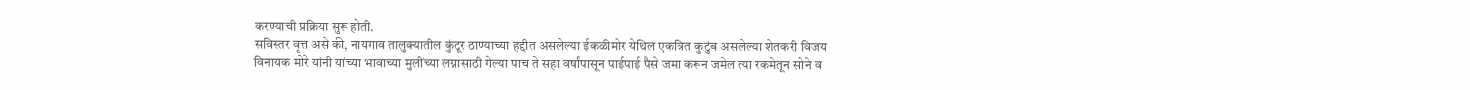करण्याची प्रक्रिया सुरू होती.
सविस्तर वृत्त असे की, नायगाव तालुक्यातील कुंटूर ठाण्याच्या हद्दीत असलेल्या ईकळीमोर येथिल एकत्रित कुटुंब असलेल्या शेतकरी विजय विनायक मोरे यांनी यांच्या भावाच्या मुलींच्या लग्नासाठी गेल्या पाच ते सहा वर्षांपासून पाईपाई पैसे जमा करून जमेल त्या रकमेतून सोने व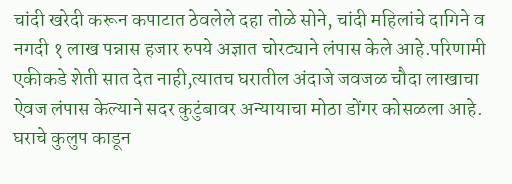चांदी खरेदी करून कपाटात ठेवलेले दहा तोळे सोने, चांदी महिलांचे दागिने व नगदी १ लाख पन्नास हजार रुपये अज्ञात चोरट्याने लंपास केले आहे.परिणामी एकीकडे शेती सात देत नाही,त्यातच घरातील अंदाजे जवजळ चौदा लाखाचा ऐवज लंपास केल्याने सदर कुटुंबावर अन्यायाचा मोठा डोंगर कोसळला आहे.
घराचे कुलुप काडून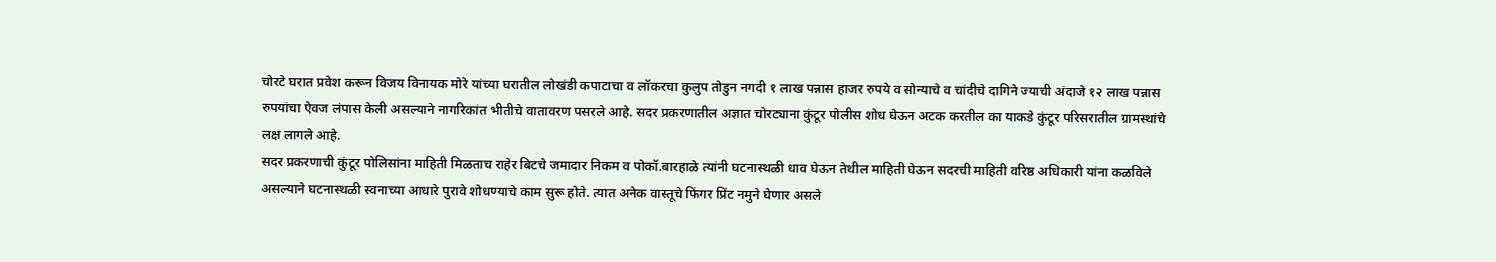चोरटे घरात प्रवेश करून विजय विनायक मोरे यांच्या घरातील लोखंडी कपाटाचा व लॉकरचा कुलुप तोडुन नगदी १ लाख पन्नास हाजर रुपये व सोन्याचे व चांदीचे दागिने ज्याची अंदाजे १२ लाख पन्नास रुपयांचा ऐवज लंपास केली असल्याने नागरिकांत भीतीचे वातावरण पसरले आहे. सदर प्रकरणातील अज्ञात चोरट्याना कुंटूर पोलीस शोध घेऊन अटक करतील का याकडे कुंटूर परिसरातील ग्रामस्थांचे लक्ष लागले आहे.
सदर प्रकरणाची कुंटूर पोलिसांना माहिती मिळताच राहेर बिटचे जमादार निकम व पोकॉ.बारहाळे त्यांनी घटनास्थळी धाव घेऊन तेथील माहिती घेऊन सदरची माहिती वरिष्ठ अधिकारी यांना कळविले असल्याने घटनास्थळी स्वनाच्या आधारे पुरावे शोधण्याचे काम सुरू होते. त्यात अनेक वास्तूचे फिंगर प्रिंट नमुने घेणार असले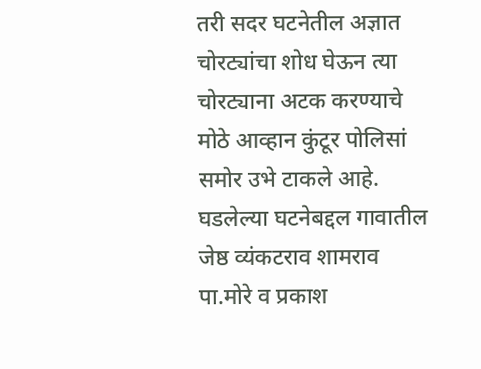तरी सदर घटनेतील अज्ञात चोरट्यांचा शोध घेऊन त्या चोरट्याना अटक करण्याचे मोठे आव्हान कुंटूर पोलिसां समोर उभे टाकले आहे. घडलेल्या घटनेबद्दल गावातील जेष्ठ व्यंकटराव शामराव पा.मोरे व प्रकाश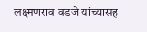लक्ष्मणराव वडजे यांच्यासह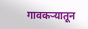गावकऱ्यातून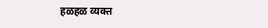हळहळ व्यक्त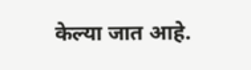केल्या जात आहे.